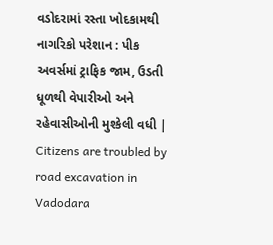વડોદરામાં રસ્તા ખોદકામથી નાગરિકો પરેશાન : પીક અવર્સમાં ટ્રાફિક જામ, ઉડતી ધૂળથી વેપારીઓ અને રહેવાસીઓની મુશ્કેલી વધી | Citizens are troubled by road excavation in Vadodara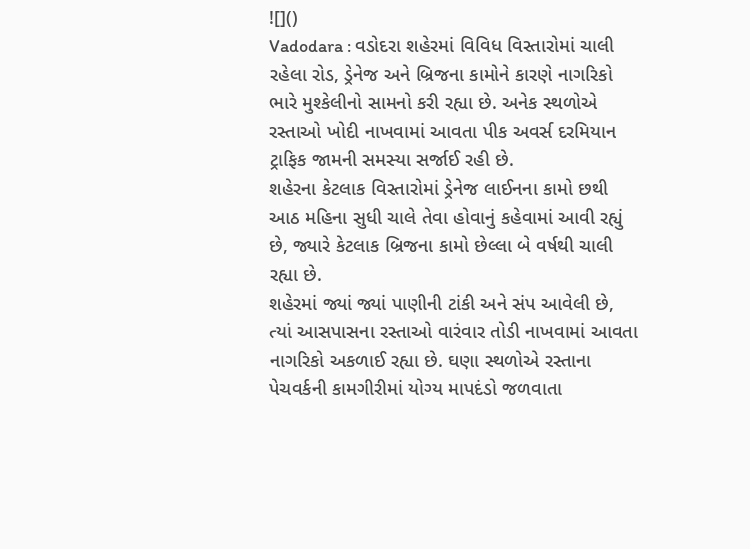![]()
Vadodara : વડોદરા શહેરમાં વિવિધ વિસ્તારોમાં ચાલી રહેલા રોડ, ડ્રેનેજ અને બ્રિજના કામોને કારણે નાગરિકો ભારે મુશ્કેલીનો સામનો કરી રહ્યા છે. અનેક સ્થળોએ રસ્તાઓ ખોદી નાખવામાં આવતા પીક અવર્સ દરમિયાન ટ્રાફિક જામની સમસ્યા સર્જાઈ રહી છે.
શહેરના કેટલાક વિસ્તારોમાં ડ્રેનેજ લાઈનના કામો છથી આઠ મહિના સુધી ચાલે તેવા હોવાનું કહેવામાં આવી રહ્યું છે, જ્યારે કેટલાક બ્રિજના કામો છેલ્લા બે વર્ષથી ચાલી રહ્યા છે.
શહેરમાં જ્યાં જ્યાં પાણીની ટાંકી અને સંપ આવેલી છે, ત્યાં આસપાસના રસ્તાઓ વારંવાર તોડી નાખવામાં આવતા નાગરિકો અકળાઈ રહ્યા છે. ઘણા સ્થળોએ રસ્તાના પેચવર્કની કામગીરીમાં યોગ્ય માપદંડો જળવાતા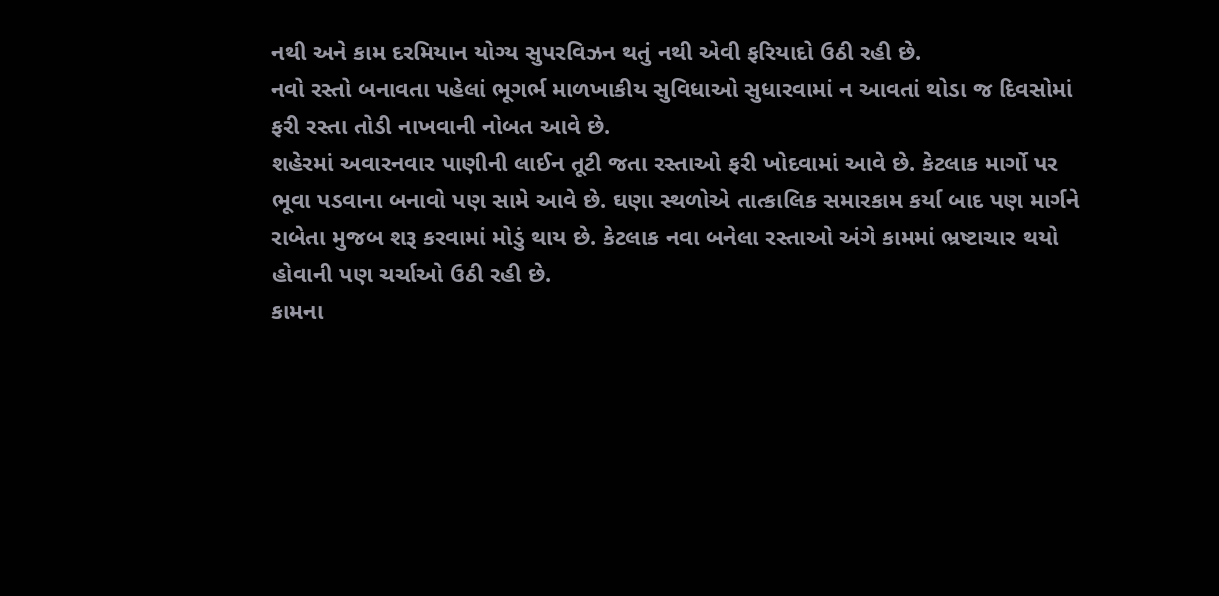નથી અને કામ દરમિયાન યોગ્ય સુપરવિઝન થતું નથી એવી ફરિયાદો ઉઠી રહી છે.
નવો રસ્તો બનાવતા પહેલાં ભૂગર્ભ માળખાકીય સુવિધાઓ સુધારવામાં ન આવતાં થોડા જ દિવસોમાં ફરી રસ્તા તોડી નાખવાની નોબત આવે છે.
શહેરમાં અવારનવાર પાણીની લાઈન તૂટી જતા રસ્તાઓ ફરી ખોદવામાં આવે છે. કેટલાક માર્ગો પર ભૂવા પડવાના બનાવો પણ સામે આવે છે. ઘણા સ્થળોએ તાત્કાલિક સમારકામ કર્યા બાદ પણ માર્ગને રાબેતા મુજબ શરૂ કરવામાં મોડું થાય છે. કેટલાક નવા બનેલા રસ્તાઓ અંગે કામમાં ભ્રષ્ટાચાર થયો હોવાની પણ ચર્ચાઓ ઉઠી રહી છે.
કામના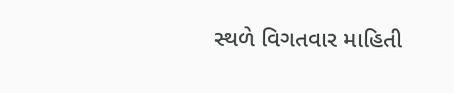સ્થળે વિગતવાર માહિતી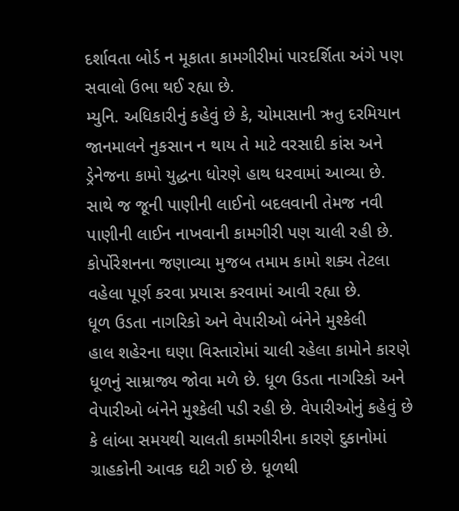દર્શાવતા બોર્ડ ન મૂકાતા કામગીરીમાં પારદર્શિતા અંગે પણ સવાલો ઉભા થઈ રહ્યા છે.
મ્યુનિ. અધિકારીનું કહેવું છે કે, ચોમાસાની ઋતુ દરમિયાન જાનમાલને નુકસાન ન થાય તે માટે વરસાદી કાંસ અને ડ્રેનેજના કામો યુદ્ધના ધોરણે હાથ ધરવામાં આવ્યા છે. સાથે જ જૂની પાણીની લાઈનો બદલવાની તેમજ નવી પાણીની લાઈન નાખવાની કામગીરી પણ ચાલી રહી છે. કોર્પોરેશનના જણાવ્યા મુજબ તમામ કામો શક્ય તેટલા વહેલા પૂર્ણ કરવા પ્રયાસ કરવામાં આવી રહ્યા છે.
ધૂળ ઉડતા નાગરિકો અને વેપારીઓ બંનેને મુશ્કેલી
હાલ શહેરના ઘણા વિસ્તારોમાં ચાલી રહેલા કામોને કારણે ધૂળનું સામ્રાજ્ય જોવા મળે છે. ધૂળ ઉડતા નાગરિકો અને વેપારીઓ બંનેને મુશ્કેલી પડી રહી છે. વેપારીઓનું કહેવું છે કે લાંબા સમયથી ચાલતી કામગીરીના કારણે દુકાનોમાં ગ્રાહકોની આવક ઘટી ગઈ છે. ધૂળથી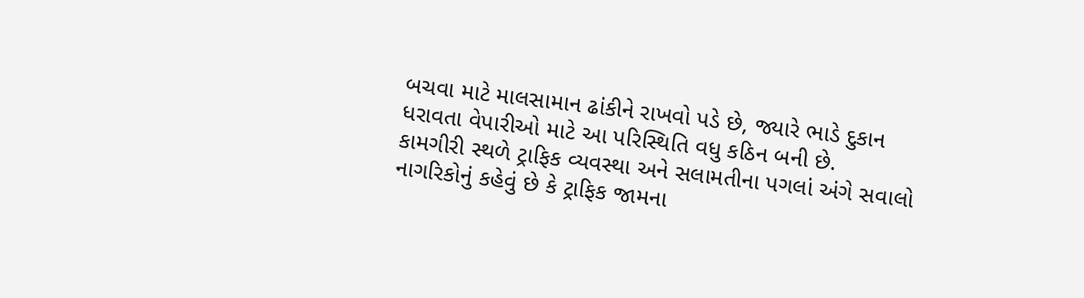બચવા માટે માલસામાન ઢાંકીને રાખવો પડે છે, જ્યારે ભાડે દુકાન ધરાવતા વેપારીઓ માટે આ પરિસ્થિતિ વધુ કઠિન બની છે.
કામગીરી સ્થળે ટ્રાફિક વ્યવસ્થા અને સલામતીના પગલાં અંગે સવાલો
નાગરિકોનું કહેવું છે કે ટ્રાફિક જામના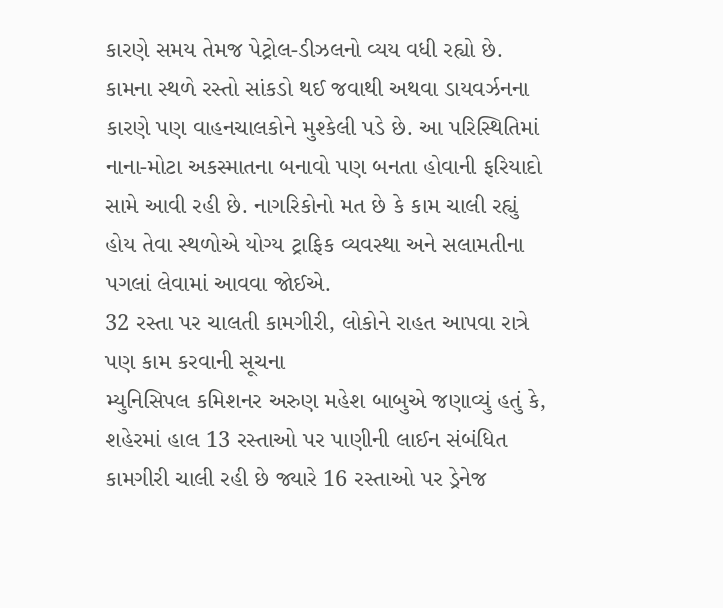કારણે સમય તેમજ પેટ્રોલ-ડીઝલનો વ્યય વધી રહ્યો છે. કામના સ્થળે રસ્તો સાંકડો થઈ જવાથી અથવા ડાયવર્ઝનના કારણે પણ વાહનચાલકોને મુશ્કેલી પડે છે. આ પરિસ્થિતિમાં નાના-મોટા અકસ્માતના બનાવો પણ બનતા હોવાની ફરિયાદો સામે આવી રહી છે. નાગરિકોનો મત છે કે કામ ચાલી રહ્યું હોય તેવા સ્થળોએ યોગ્ય ટ્રાફિક વ્યવસ્થા અને સલામતીના પગલાં લેવામાં આવવા જોઈએ.
32 રસ્તા પર ચાલતી કામગીરી, લોકોને રાહત આપવા રાત્રે પણ કામ કરવાની સૂચના
મ્યુનિસિપલ કમિશનર અરુણ મહેશ બાબુએ જણાવ્યું હતું કે, શહેરમાં હાલ 13 રસ્તાઓ પર પાણીની લાઈન સંબંધિત કામગીરી ચાલી રહી છે જ્યારે 16 રસ્તાઓ પર ડ્રેનેજ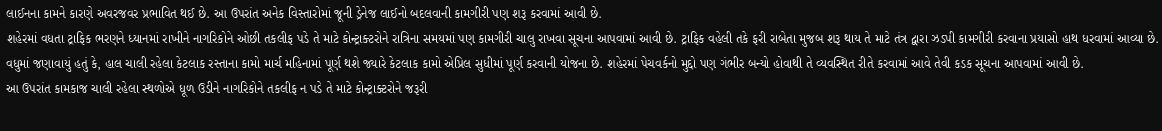લાઈનના કામને કારણે અવરજવર પ્રભાવિત થઈ છે. આ ઉપરાંત અનેક વિસ્તારોમાં જૂની ડ્રેનેજ લાઈનો બદલવાની કામગીરી પણ શરૂ કરવામાં આવી છે.
શહેરમાં વધતા ટ્રાફિક ભરણને ધ્યાનમાં રાખીને નાગરિકોને ઓછી તકલીફ પડે તે માટે કોન્ટ્રાક્ટરોને રાત્રિના સમયમાં પણ કામગીરી ચાલુ રાખવા સૂચના આપવામાં આવી છે. ટ્રાફિક વહેલી તકે ફરી રાબેતા મુજબ શરૂ થાય તે માટે તંત્ર દ્વારા ઝડપી કામગીરી કરવાના પ્રયાસો હાથ ધરવામાં આવ્યા છે.
વધુમાં જણાવાયું હતું કે, હાલ ચાલી રહેલા કેટલાક રસ્તાના કામો માર્ચ મહિનામાં પૂર્ણ થશે જ્યારે કેટલાક કામો એપ્રિલ સુધીમાં પૂર્ણ કરવાની યોજના છે. શહેરમાં પેચવર્કનો મુદ્દો પણ ગંભીર બન્યો હોવાથી તે વ્યવસ્થિત રીતે કરવામાં આવે તેવી કડક સૂચના આપવામાં આવી છે.
આ ઉપરાંત કામકાજ ચાલી રહેલા સ્થળોએ ધૂળ ઉડીને નાગરિકોને તકલીફ ન પડે તે માટે કોન્ટ્રાક્ટરોને જરૂરી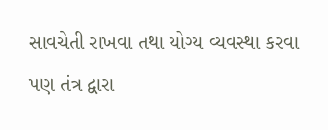સાવચેતી રાખવા તથા યોગ્ય વ્યવસ્થા કરવા પણ તંત્ર દ્વારા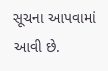સૂચના આપવામાં આવી છે.